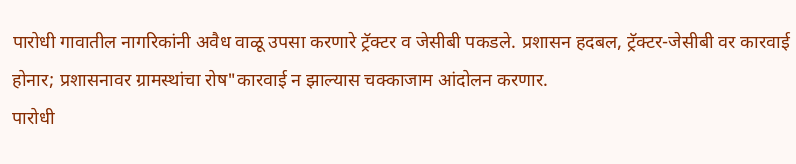पारोधी गावातील नागरिकांनी अवैध वाळू उपसा करणारे ट्रॅक्टर व जेसीबी पकडले. प्रशासन हदबल, ट्रॅक्टर-जेसीबी वर कारवाई होनार; प्रशासनावर ग्रामस्थांचा रोष"कारवाई न झाल्यास चक्काजाम आंदोलन करणार.
पारोधी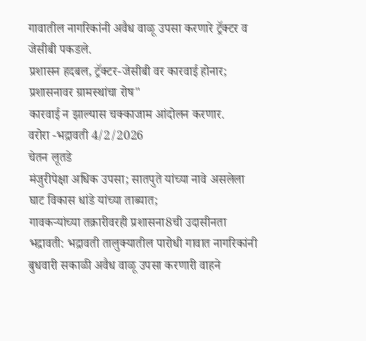गावातील नागरिकांनी अवैध वाळू उपसा करणारे ट्रॅक्टर व जेसीबी पकडले.
प्रशासन हदबल, ट्रॅक्टर-जेसीबी वर कारवाई होनार; प्रशासनावर ग्रामस्थांचा रोष"
कारवाई न झाल्यास चक्काजाम आंदोलन करणार.
वरोरा -भद्रावती 4/2/2026
चेतन लूतडे
मंजुरीपेक्षा अधिक उपसा; सातपुते यांच्या नावे असलेला घाट विकास धांडे यांच्या ताब्यात;
गावकऱ्यांच्या तक्रारीवरही प्रशासना8ची उदासीनता
भद्रावती: भद्रावती तालुक्यातील पारोधी गावात नागरिकांनी बुधवारी सकाळी अवैध वाळू उपसा करणारी वाहने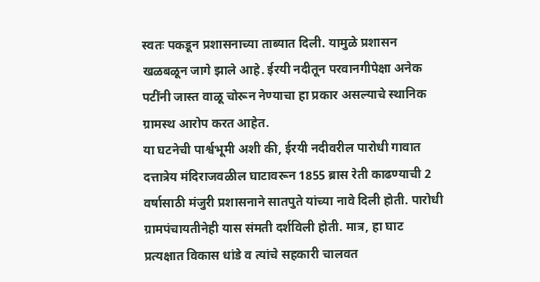स्वतः पकडून प्रशासनाच्या ताब्यात दिली. यामुळे प्रशासन खळबळून जागे झाले आहे. ईरयी नदीतून परवानगीपेक्षा अनेक पटींनी जास्त वाळू चोरून नेण्याचा हा प्रकार असल्याचे स्थानिक ग्रामस्थ आरोप करत आहेत.
या घटनेची पार्श्वभूमी अशी की, ईरयी नदीवरील पारोधी गावात दत्तात्रेय मंदिराजवळील घाटावरून 1855 ब्रास रेती काढण्याची 2 वर्षासाठी मंजुरी प्रशासनाने सातपुते यांच्या नावे दिली होती. पारोधी ग्रामपंचायतीनेही यास संमती दर्शविली होती. मात्र, हा घाट प्रत्यक्षात विकास धांडे व त्यांचे सहकारी चालवत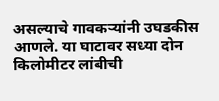असल्याचे गावकऱ्यांनी उघडकीस आणले. या घाटावर सध्या दोन किलोमीटर लांबीची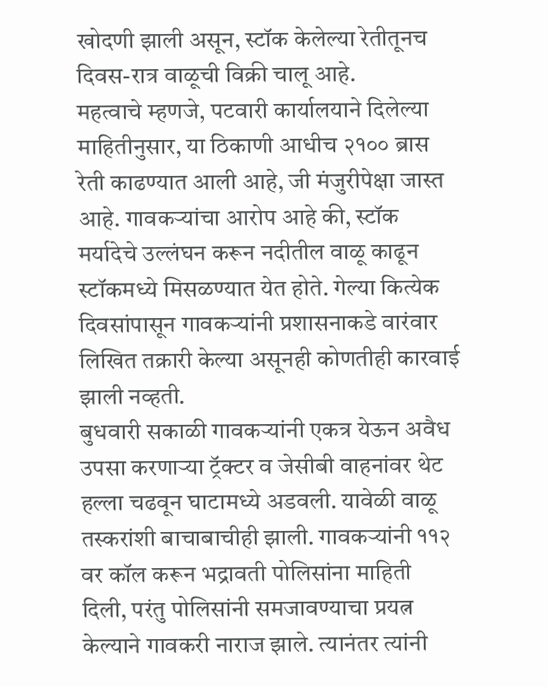खोदणी झाली असून, स्टॉक केलेल्या रेतीतूनच दिवस-रात्र वाळूची विक्री चालू आहे.
महत्वाचे म्हणजे, पटवारी कार्यालयाने दिलेल्या माहितीनुसार, या ठिकाणी आधीच २१०० ब्रास रेती काढण्यात आली आहे, जी मंजुरीपेक्षा जास्त आहे. गावकऱ्यांचा आरोप आहे की, स्टॉक मर्यादेचे उल्लंघन करून नदीतील वाळू काढून स्टॉकमध्ये मिसळण्यात येत होते. गेल्या कित्येक दिवसांपासून गावकऱ्यांनी प्रशासनाकडे वारंवार लिखित तक्रारी केल्या असूनही कोणतीही कारवाई झाली नव्हती.
बुधवारी सकाळी गावकऱ्यांनी एकत्र येऊन अवैध उपसा करणाऱ्या ट्रॅक्टर व जेसीबी वाहनांवर थेट हल्ला चढवून घाटामध्ये अडवली. यावेळी वाळू तस्करांशी बाचाबाचीही झाली. गावकऱ्यांनी ११२ वर कॉल करून भद्रावती पोलिसांना माहिती दिली, परंतु पोलिसांनी समजावण्याचा प्रयत्न केल्याने गावकरी नाराज झाले. त्यानंतर त्यांनी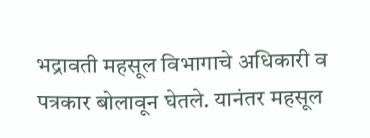भद्रावती महसूल विभागाचे अधिकारी व पत्रकार बोलावून घेतले. यानंतर महसूल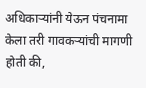अधिकाऱ्यांनी येऊन पंचनामा केला तरी गावकऱ्यांची मागणी होती की,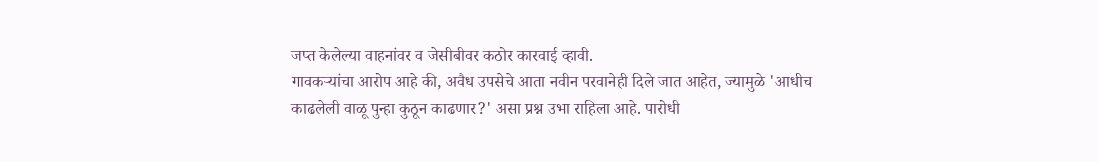जप्त केलेल्या वाहनांवर व जेसीबीवर कठोर कारवाई व्हावी.
गावकऱ्यांचा आरोप आहे की, अवैध उपसेचे आता नवीन परवानेही दिले जात आहेत, ज्यामुळे 'आधीच काढलेली वाळू पुन्हा कुठून काढणार?' असा प्रश्न उभा राहिला आहे. पारोधी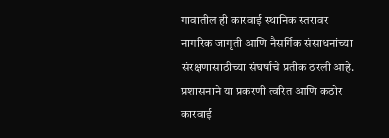गावातील ही कारवाई स्थानिक स्तरावर नागरिक जागृती आणि नैसर्गिक संसाधनांच्या संरक्षणासाठीच्या संघर्षाचे प्रतीक ठरली आहे. प्रशासनाने या प्रकरणी त्वरित आणि कठोर कारवाई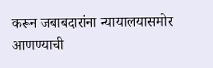करून जबाबदारांना न्यायालयासमोर आणण्याची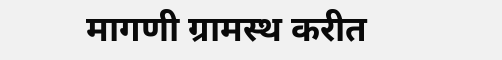मागणी ग्रामस्थ करीत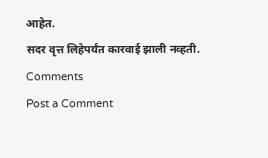आहेत.
सदर वृत्त लिहेपर्यंत कारवाई झाली नव्हती.
Comments
Post a Comment